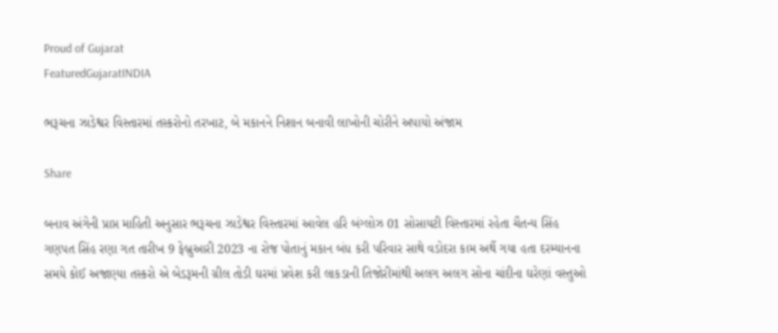Proud of Gujarat
FeaturedGujaratINDIA

ભરૂચના ઝાડેશ્વર વિસ્તારમાં તસ્કરોનો તરખાટ, બે મકાનને નિશાન બનાવી લાખોની ચોરીને અપાયો અંજામ

Share

બનાવ અંગેની પ્રાપ્ત માહિતી અનુસાર ભરૂચના ઝાડેશ્વર વિસ્તારમાં આવેલ હરિ બંગ્લોઝ 01 સોસાયટી વિસ્તારમાં રહેતા ચૈતન્ય સિંહ ગણપત સિંહ રણા ગત તારીખ 9 ફેબ્રુઆરી 2023 ના રોજ પોતાનું મકાન બંધ કરી પરિવાર સાથે વડોદરા કામ અર્થે ગયા હતા દરમ્યાનના સમયે કોઈ અજાણ્યા તસ્કરો એ બેડરૂમની ગ્રીલ તોડી ઘરમાં પ્રવેશ કરી લાકડાની તિજોરીમાંથી અલગ અલગ સોના ચાંદીના ઘરેણાં વસ્તુઓ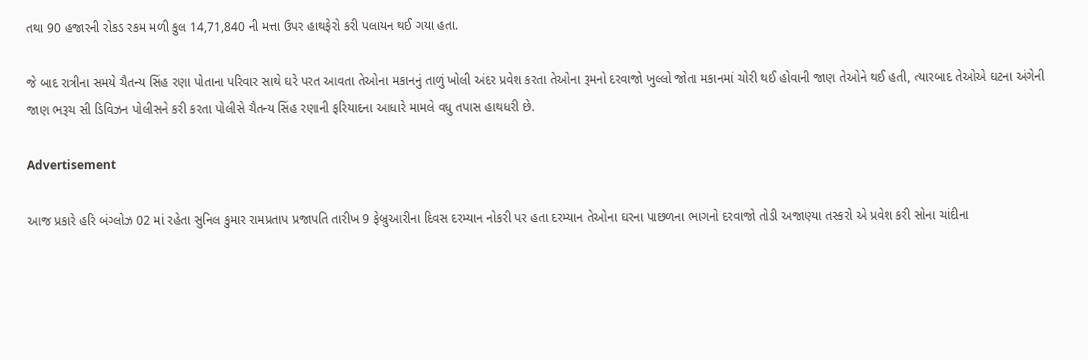તથા 90 હજારની રોકડ રકમ મળી કુલ 14,71,840 ની મત્તા ઉપર હાથફેરો કરી પલાયન થઈ ગયા હતા.

જે બાદ રાત્રીના સમયે ચૈતન્ય સિંહ રણા પોતાના પરિવાર સાથે ઘરે પરત આવતા તેઓના મકાનનું તાળું ખોલી અંદર પ્રવેશ કરતા તેઓના રૂમનો દરવાજો ખુલ્લો જોતા મકાનમાં ચોરી થઈ હોવાની જાણ તેઓને થઈ હતી, ત્યારબાદ તેઓએ ઘટના અંગેની જાણ ભરૂચ સી ડિવિઝન પોલીસને કરી કરતા પોલીસે ચૈતન્ય સિંહ રણાની ફરિયાદના આધારે મામલે વધુ તપાસ હાથધરી છે.

Advertisement

આજ પ્રકારે હરિ બંગ્લોઝ 02 માં રહેતા સુનિલ કુમાર રામપ્રતાપ પ્રજાપતિ તારીખ 9 ફેબ્રુઆરીના દિવસ દરમ્યાન નોકરી પર હતા દરમ્યાન તેઓના ઘરના પાછળના ભાગનો દરવાજો તોડી અજાણ્યા તસ્કરો એ પ્રવેશ કરી સોના ચાંદીના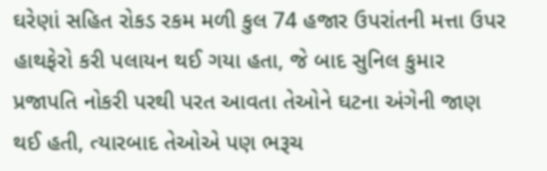ઘરેણાં સહિત રોકડ રકમ મળી કુલ 74 હજાર ઉપરાંતની મત્તા ઉપર હાથફેરો કરી પલાયન થઈ ગયા હતા, જે બાદ સુનિલ કુમાર પ્રજાપતિ નોકરી પરથી પરત આવતા તેઓને ઘટના અંગેની જાણ થઈ હતી, ત્યારબાદ તેઓએ પણ ભરૂચ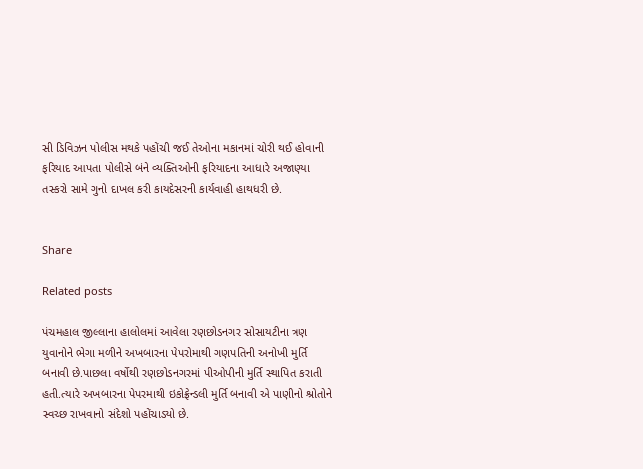સી ડિવિઝન પોલીસ મથકે પહોંચી જઈ તેઓના મકાનમાં ચોરી થઈ હોવાની ફરિયાદ આપતા પોલીસે બંને વ્યક્તિઓની ફરિયાદના આધારે અજાણ્યા તસ્કરો સામે ગુનો દાખલ કરી કાયદેસરની કાર્યવાહી હાથધરી છે.


Share

Related posts

પંચમહાલ જીલ્લાના હાલોલમાં આવેલા રણછોડનગર સોસાયટીના ત્રણ યુવાનોને ભેગા મળીને અખબારના પેપરોમાથી ગણપતિની અનોખી મુર્તિ બનાવી છે.પાછલા વર્ષોથી રણછોડનગરમાં પીઓપીની મુર્તિ સ્થાપિત કરાતી હતી.ત્યારે અખબારના પેપરમાથી ઇકોફ્રેન્ડલી મુર્તિ બનાવી એ પાણીનો શ્રોતોને સ્વચ્છ રાખવાનો સંદેશો પહોંચાડ્યો છે.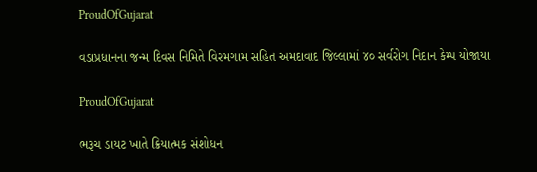ProudOfGujarat

વડાપ્રધાનના જન્મ દિવસ નિમિતે વિરમગામ સહિત અમદાવાદ જિલ્લામાં ૪૦ સર્વરોગ નિદાન કેમ્પ યોજાયા

ProudOfGujarat

ભરૂચ ડાયટ ખાતે ક્રિયાત્મક સંશોધન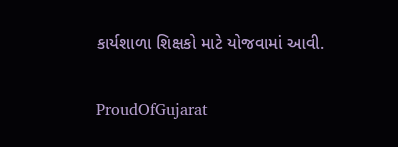કાર્યશાળા શિક્ષકો માટે યોજવામાં આવી.

ProudOfGujarat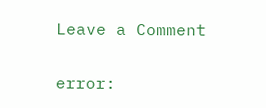Leave a Comment

error: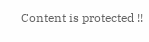Content is protected !!